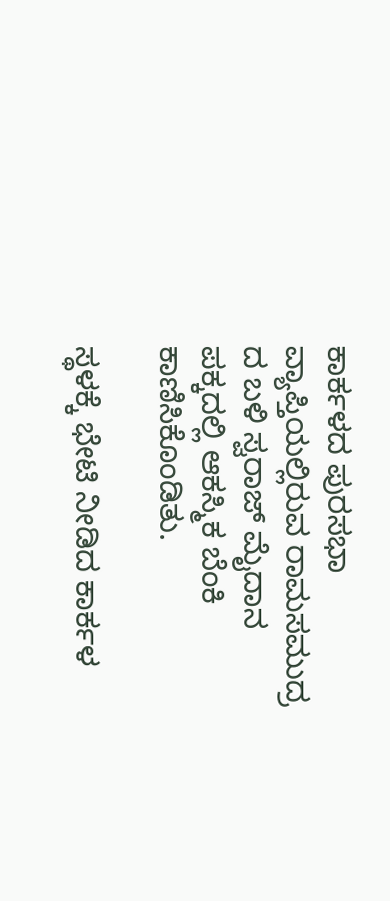ಕಾರ್ಕಳದ ಪುರಸಭಾ ವ್ಯಾಪ್ತಿಯಲ್ಲಿರುವ ರಾಮಸಮುದ್ರ ದ ಬಳಿ ಸ್ವರಾಜ್ ಮೈದಾನ ಪಕ್ಕದಲ್ಲಿ ಆಕಸ್ಮಿಕ ಬೆಂಕಿ ಕಾಣಿಸಿಕೊಂಡಿತು.

ಸ್ಥಳಕ್ಕೆ ಭೇಟಿ ನೀಡಿದ ಕಾರ್ಕಳ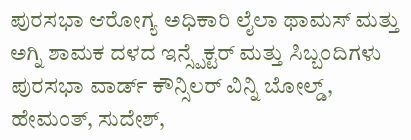ಪುರಸಭಾ ಆರೋಗ್ಯ ಅಧಿಕಾರಿ ಲೈಲಾ ಥಾಮಸ್ ಮತ್ತು ಅಗ್ನಿ ಶಾಮಕ ದಳದ ಇನ್ಸ್ಪೆಕ್ಟರ್ ಮತ್ತು ಸಿಬ್ಬಂದಿಗಳು ಪುರಸಭಾ ವಾರ್ಡ್ ಕೌನ್ಸಿಲರ್ ವಿನ್ನಿ ಬೋಲ್ಡ್, ಹೇಮಂತ್, ಸುದೇಶ್,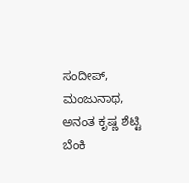ಸಂದೀಪ್, ಮಂಜುನಾಥ, ಅನಂತ ಕೃಷ್ಣ ಶೆಟ್ಟಿ ಬೆಂಕಿ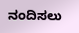ನಂದಿಸಲು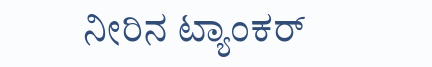ನೀರಿನ ಟ್ಯಾಂಕರ್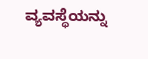ವ್ಯವಸ್ಥೆಯನ್ನು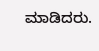ಮಾಡಿದರು.